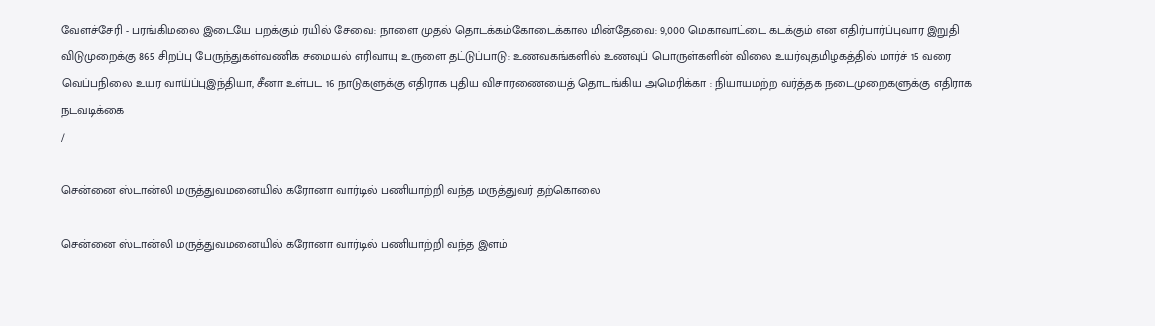வேளச்சேரி - பரங்கிமலை இடையே பறக்கும் ரயில் சேவை: நாளை முதல் தொடக்கம்கோடைக்கால மின்தேவை: 9,000 மெகாவாட்டை கடக்கும் என எதிர்பார்ப்புவார இறுதி விடுமுறைக்கு 865 சிறப்பு பேருந்துகள்வணிக சமையல் எரிவாயு உருளை தட்டுப்பாடு: உணவகங்களில் உணவுப் பொருள்களின் விலை உயர்வுதமிழகத்தில் மார்ச் 15 வரை வெப்பநிலை உயர வாய்ப்புஇந்தியா, சீனா உள்பட 16 நாடுகளுக்கு எதிராக புதிய விசாரணையைத் தொடங்கிய அமெரிக்கா : நியாயமற்ற வர்த்தக நடைமுறைகளுக்கு எதிராக நடவடிக்கை
/

சென்னை ஸ்டான்லி மருத்துவமனையில் கரோனா வார்டில் பணியாற்றி வந்த மருத்துவர் தற்கொலை

சென்னை ஸ்டான்லி மருத்துவமனையில் கரோனா வார்டில் பணியாற்றி வந்த இளம்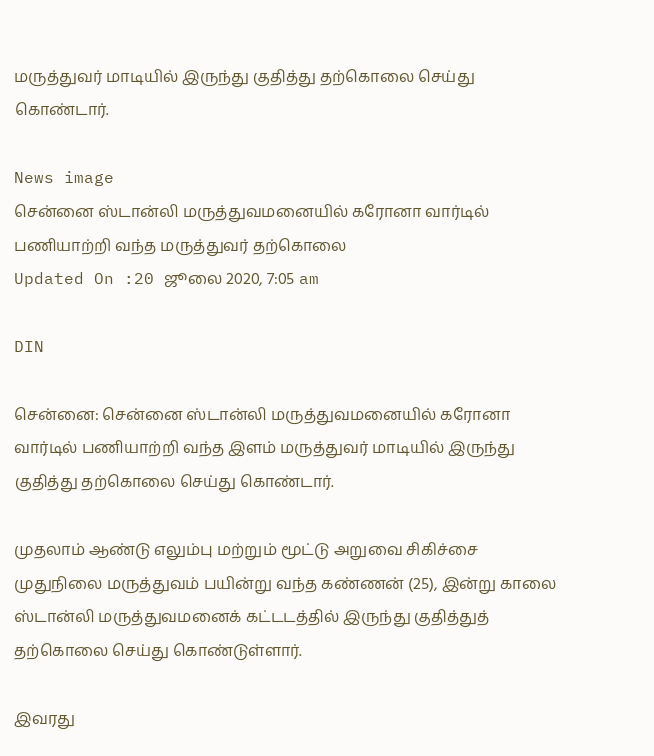மருத்துவர் மாடியில் இருந்து குதித்து தற்கொலை செய்து கொண்டார்.

News image
சென்னை ஸ்டான்லி மருத்துவமனையில் கரோனா வார்டில் பணியாற்றி வந்த மருத்துவர் தற்கொலை
Updated On :20 ஜூலை 2020, 7:05 am

DIN

சென்னை: சென்னை ஸ்டான்லி மருத்துவமனையில் கரோனா வார்டில் பணியாற்றி வந்த இளம் மருத்துவர் மாடியில் இருந்து குதித்து தற்கொலை செய்து கொண்டார்.

முதலாம் ஆண்டு எலும்பு மற்றும் மூட்டு அறுவை சிகிச்சை முதுநிலை மருத்துவம் பயின்று வந்த கண்ணன் (25), இன்று காலை ஸ்டான்லி மருத்துவமனைக் கட்டடத்தில் இருந்து குதித்துத் தற்கொலை செய்து கொண்டுள்ளார்.

இவரது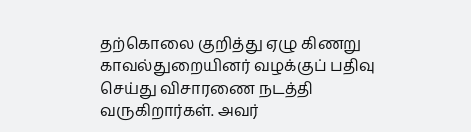தற்கொலை குறித்து ஏழு கிணறு காவல்துறையினர் வழக்குப் பதிவு செய்து விசாரணை நடத்தி வருகிறார்கள். அவர்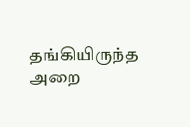தங்கியிருந்த அறை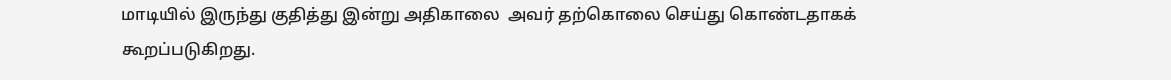மாடியில் இருந்து குதித்து இன்று அதிகாலை  அவர் தற்கொலை செய்து கொண்டதாகக் கூறப்படுகிறது.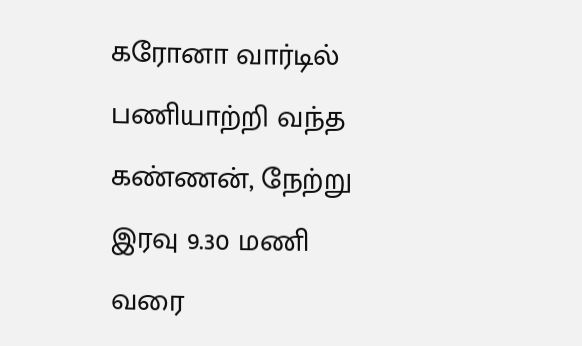கரோனா வார்டில் பணியாற்றி வந்த கண்ணன், நேற்று இரவு 9.30 மணி வரை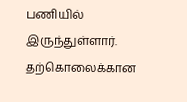பணியில் இருந்துள்ளார். தற்கொலைக்கான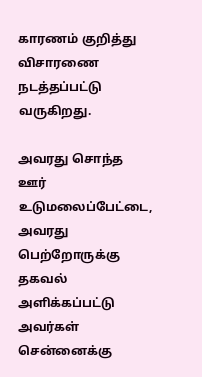காரணம் குறித்து விசாரணை நடத்தப்பட்டு வருகிறது.

அவரது சொந்த ஊர் உடுமலைப்பேட்டை, அவரது பெற்றோருக்கு தகவல் அளிக்கப்பட்டு அவர்கள் சென்னைக்கு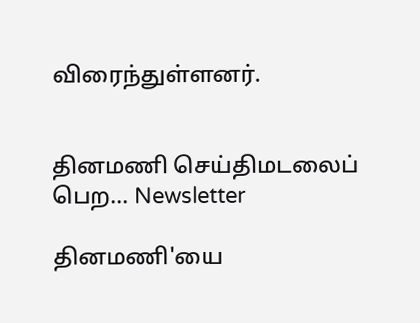விரைந்துள்ளனர்.


தினமணி செய்திமடலைப் பெற... Newsletter

தினமணி'யை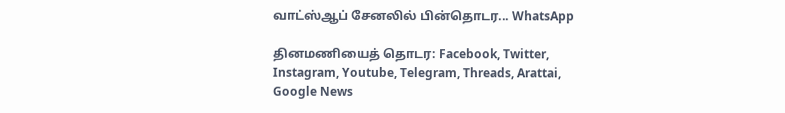வாட்ஸ்ஆப் சேனலில் பின்தொடர... WhatsApp

தினமணியைத் தொடர: Facebook, Twitter, Instagram, Youtube, Telegram, Threads, Arattai, Google News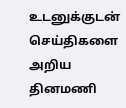உடனுக்குடன் செய்திகளை அறிய தினமணி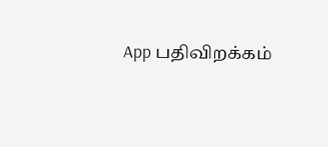App பதிவிறக்கம்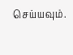செய்யவும்.